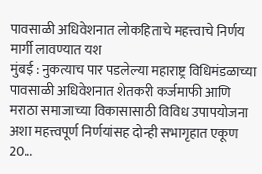पावसाळी अधिवेशनात लोकहिताचे महत्त्वाचे निर्णय मार्गी लावण्यात यश
मुंबई : नुकत्याच पार पडलेल्या महाराष्ट्र विधिमंडळाच्या पावसाळी अधिवेशनात शेतकरी कर्जमाफी आणि मराठा समाजाच्या विकासासाठी विविध उपापयोजना अशा महत्त्वपूर्ण निर्णयांसह दोन्ही सभागृहात एकूण 20...